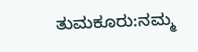ತುಮಕೂರು:ನಮ್ಮ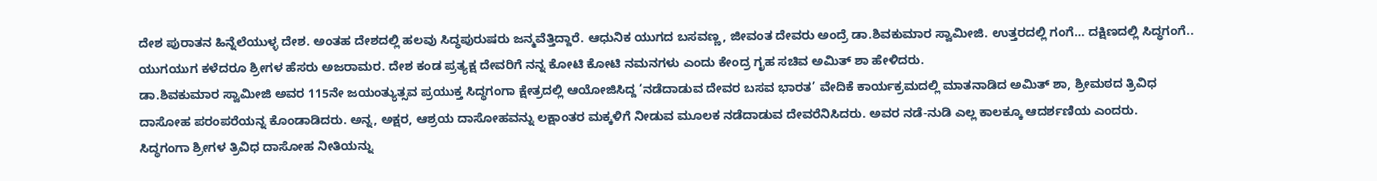ದೇಶ ಪುರಾತನ ಹಿನ್ನೆಲೆಯುಳ್ಳ ದೇಶ. ಅಂತಹ ದೇಶದಲ್ಲಿ ಹಲವು ಸಿದ್ಧಪುರುಷರು ಜನ್ಮವೆತ್ತಿದ್ದಾರೆ. ಆಧುನಿಕ ಯುಗದ ಬಸವಣ್ಣ, ಜೀವಂತ ದೇವರು ಅಂದ್ರೆ ಡಾ.ಶಿವಕುಮಾರ ಸ್ವಾಮೀಜಿ. ಉತ್ತರದಲ್ಲಿ ಗಂಗೆ… ದಕ್ಷಿಣದಲ್ಲಿ ಸಿದ್ಧಗಂಗೆ.. ಯುಗಯುಗ ಕಳೆದರೂ ಶ್ರೀಗಳ ಹೆಸರು ಅಜರಾಮರ. ದೇಶ ಕಂಡ ಪ್ರತ್ಯಕ್ಷ ದೇವರಿಗೆ ನನ್ನ ಕೋಟಿ ಕೋಟಿ ನಮನಗಳು ಎಂದು ಕೇಂದ್ರ ಗೃಹ ಸಚಿವ ಅಮಿತ್ ಶಾ ಹೇಳಿದರು.
ಡಾ.ಶಿವಕುಮಾರ ಸ್ವಾಮೀಜಿ ಅವರ 115ನೇ ಜಯಂತ್ಯುತ್ಸವ ಪ್ರಯುಕ್ತ ಸಿದ್ಧಗಂಗಾ ಕ್ಷೇತ್ರದಲ್ಲಿ ಆಯೋಜಿಸಿದ್ದ ‘ನಡೆದಾಡುವ ದೇವರ ಬಸವ ಭಾರತ’ ವೇದಿಕೆ ಕಾರ್ಯಕ್ರಮದಲ್ಲಿ ಮಾತನಾಡಿದ ಅಮಿತ್ ಶಾ, ಶ್ರೀಮಠದ ತ್ರಿವಿಧ ದಾಸೋಹ ಪರಂಪರೆಯನ್ನ ಕೊಂಡಾಡಿದರು. ಅನ್ನ, ಅಕ್ಷರ, ಆಶ್ರಯ ದಾಸೋಹವನ್ನು ಲಕ್ಷಾಂತರ ಮಕ್ಕಳಿಗೆ ನೀಡುವ ಮೂಲಕ ನಡೆದಾಡುವ ದೇವರೆನಿಸಿದರು. ಅವರ ನಡೆ-ನುಡಿ ಎಲ್ಲ ಕಾಲಕ್ಕೂ ಆದರ್ಶಣಿಯ ಎಂದರು.
ಸಿದ್ಧಗಂಗಾ ಶ್ರೀಗಳ ತ್ರಿವಿಧ ದಾಸೋಹ ನೀತಿಯನ್ನು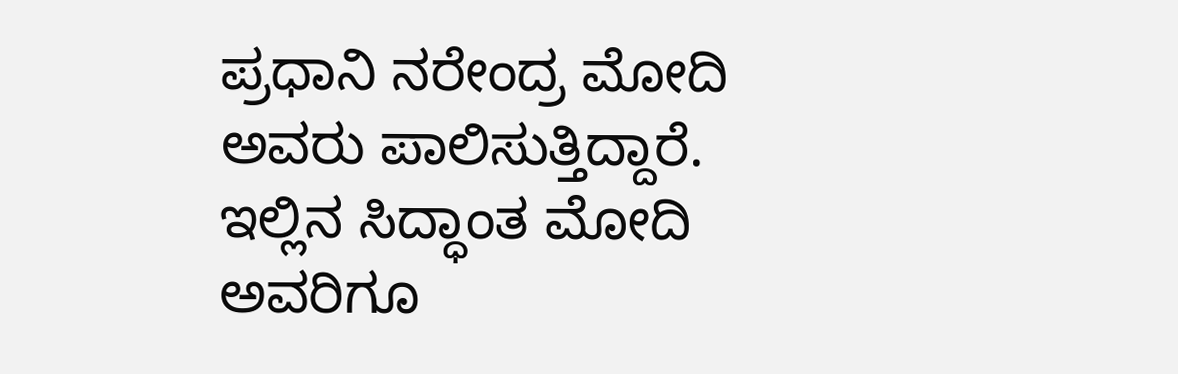ಪ್ರಧಾನಿ ನರೇಂದ್ರ ಮೋದಿ ಅವರು ಪಾಲಿಸುತ್ತಿದ್ದಾರೆ. ಇಲ್ಲಿನ ಸಿದ್ಧಾಂತ ಮೋದಿ ಅವರಿಗೂ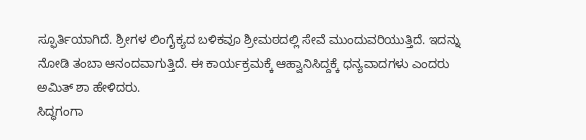ಸ್ಫೂರ್ತಿಯಾಗಿದೆ. ಶ್ರೀಗಳ ಲಿಂಗೈಕ್ಯದ ಬಳಿಕವೂ ಶ್ರೀಮಠದಲ್ಲಿ ಸೇವೆ ಮುಂದುವರಿಯುತ್ತಿದೆ. ಇದನ್ನು ನೋಡಿ ತಂಬಾ ಆನಂದವಾಗುತ್ತಿದೆ. ಈ ಕಾರ್ಯಕ್ರಮಕ್ಕೆ ಆಹ್ವಾನಿಸಿದ್ದಕ್ಕೆ ಧನ್ಯವಾದಗಳು ಎಂದರು ಅಮಿತ್ ಶಾ ಹೇಳಿದರು.
ಸಿದ್ಧಗಂಗಾ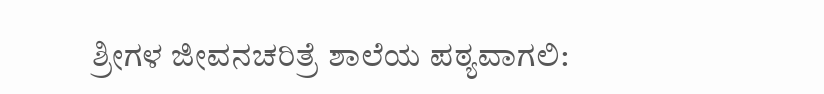ಶ್ರೀಗಳ ಜೀವನಚರಿತ್ರೆ ಶಾಲೆಯ ಪಠ್ಯವಾಗಲಿ: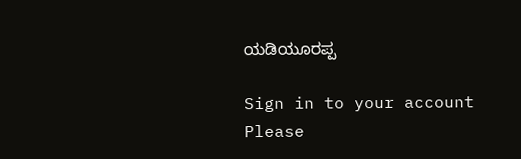ಯಡಿಯೂರಪ್ಪ

Sign in to your account
Please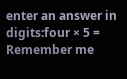enter an answer in digits:four × 5 =
Remember me